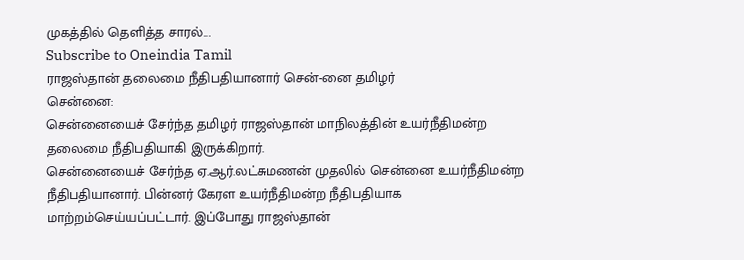முகத்தில் தெளித்த சாரல்...
Subscribe to Oneindia Tamil
ராஜஸ்தான் தலைமை நீதிபதியானார் சென்-னை தமிழர்
சென்னை:
சென்னையைச் சேர்ந்த தமிழர் ராஜஸ்தான் மாநிலத்தின் உயர்நீதிமன்ற தலைமை நீதிபதியாகி இருக்கிறார்.
சென்னையைச் சேர்ந்த ஏ.ஆர்.லட்சுமணன் முதலில் சென்னை உயர்நீதிமன்ற நீதிபதியானார். பின்னர் கேரள உயர்நீதிமன்ற நீதிபதியாக மாற்றம்செய்யப்பட்டார். இப்போது ராஜஸ்தான்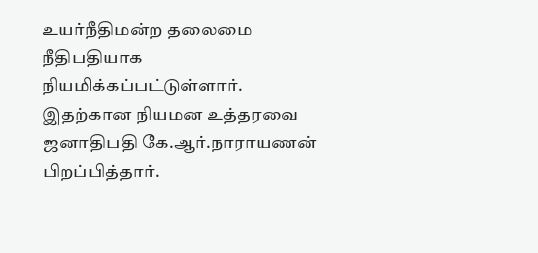உயர்நீதிமன்ற தலைமை நீதிபதியாக நியமிக்கப்பட்டுள்ளார்.
இதற்கான நியமன உத்தரவை ஜனாதிபதி கே.ஆர்.நாராயணன் பிறப்பித்தார்.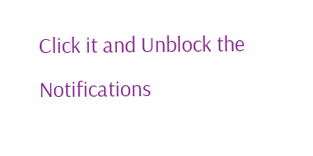Click it and Unblock the Notifications